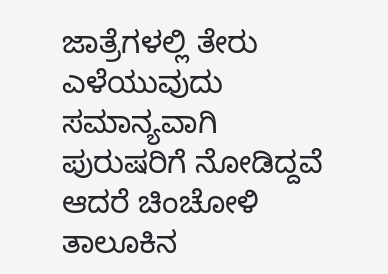ಜಾತ್ರೆಗಳಲ್ಲಿ ತೇರು ಎಳೆಯುವುದು ಸಮಾನ್ಯವಾಗಿ ಪುರುಷರಿಗೆ ನೋಡಿದ್ದವೆ ಆದರೆ ಚಿಂಚೋಳಿ ತಾಲೂಕಿನ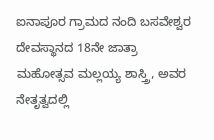ಐನಾಪೂರ ಗ್ರಾಮದ ನಂದಿ ಬಸವೇಶ್ವರ ದೇವಸ್ಥಾನದ 18ನೇ ಜಾತ್ರಾ ಮಹೋತ್ಸವ ಮಲ್ಲಯ್ಯ ಶಾಸ್ತ್ರಿ, ಅವರ ನೇತೃತ್ವದಲ್ಲಿ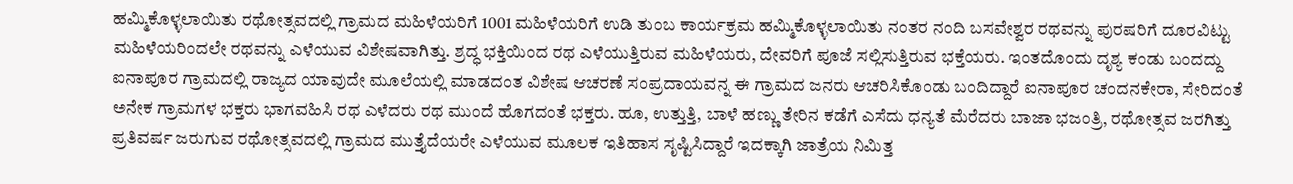ಹಮ್ಮಿಕೊಳ್ಳಲಾಯಿತು ರಥೋತ್ಸವದಲ್ಲಿ ಗ್ರಾಮದ ಮಹಿಳೆಯರಿಗೆ 1001 ಮಹಿಳೆಯರಿಗೆ ಉಡಿ ತುಂಬ ಕಾರ್ಯಕ್ರಮ ಹಮ್ಮಿಕೊಳ್ಳಲಾಯಿತು ನಂತರ ನಂದಿ ಬಸವೇಶ್ವರ ರಥವನ್ನು ಪುರಷರಿಗೆ ದೂರವಿಟ್ಟು ಮಹಿಳೆಯರಿಂದಲೇ ರಥವನ್ನು ಎಳೆಯುವ ವಿಶೇಷವಾಗಿತ್ತು. ಶ್ರದ್ಧ ಭಕ್ತಿಯಿಂದ ರಥ ಎಳೆಯುತ್ತಿರುವ ಮಹಿಳೆಯರು, ದೇವರಿಗೆ ಪೂಜೆ ಸಲ್ಲಿಸುತ್ತಿರುವ ಭಕ್ತೆಯರು. ಇಂತದೊಂದು ದೃಶ್ಯ ಕಂಡು ಬಂದದ್ದು ಐನಾಪೂರ ಗ್ರಾಮದಲ್ಲಿ ರಾಜ್ಯದ ಯಾವುದೇ ಮೂಲೆಯಲ್ಲಿ ಮಾಡದಂತ ವಿಶೇಷ ಆಚರಣೆ ಸಂಪ್ರದಾಯವನ್ನ ಈ ಗ್ರಾಮದ ಜನರು ಆಚರಿಸಿಕೊಂಡು ಬಂದಿದ್ದಾರೆ ಐನಾಪೂರ ಚಂದನಕೇರಾ, ಸೇರಿದಂತೆ ಅನೇಕ ಗ್ರಾಮಗಳ ಭಕ್ತರು ಭಾಗವಹಿಸಿ ರಥ ಎಳೆದರು ರಥ ಮುಂದೆ ಹೊಗದಂತೆ ಭಕ್ತರು. ಹೂ, ಉತ್ತುತ್ತಿ, ಬಾಳೆ ಹಣ್ಣು ತೇರಿನ ಕಡೆಗೆ ಎಸೆದು ಧನ್ಯತೆ ಮೆರೆದರು ಬಾಜಾ ಭಜಂತ್ರಿ, ರಥೋತ್ಸವ ಜರಗಿತ್ತು ಪ್ರತಿವರ್ಷ ಜರುಗುವ ರಥೋತ್ಸವದಲ್ಲಿ ಗ್ರಾಮದ ಮುತ್ತೈದೆಯರೇ ಎಳೆಯುವ ಮೂಲಕ ಇತಿಹಾಸ ಸೃಷ್ಟಿಸಿದ್ದಾರೆ ಇದಕ್ಕಾಗಿ ಜಾತ್ರೆಯ ನಿಮಿತ್ತ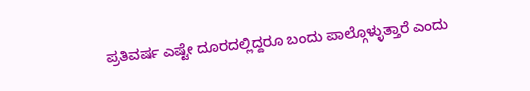ಪ್ರತಿವರ್ಷ ಎಷ್ಟೇ ದೂರದಲ್ಲಿದ್ದರೂ ಬಂದು ಪಾಲ್ಗೊಳ್ಳುತ್ತಾರೆ ಎಂದು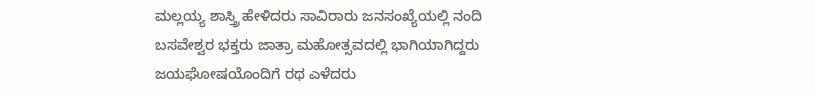ಮಲ್ಲಯ್ಯ ಶಾಸ್ತ್ರಿ ಹೇಳಿದರು ಸಾವಿರಾರು ಜನಸಂಖ್ಯೆಯಲ್ಲಿ ನಂದಿ ಬಸವೇಶ್ವರ ಭಕ್ತರು ಜಾತ್ರಾ ಮಹೋತ್ಸವದಲ್ಲಿ ಭಾಗಿಯಾಗಿದ್ದರು
ಜಯಘೋಷಯೊಂದಿಗೆ ರಥ ಎಳೆದರು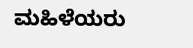ಮಹಿಳೆಯರು